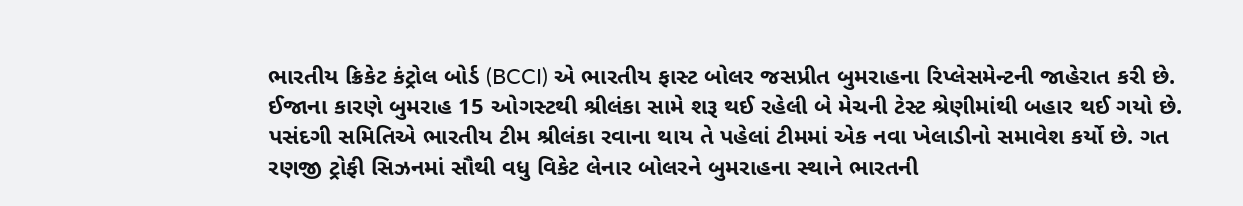ભારતીય ક્રિકેટ કંટ્રોલ બોર્ડ (BCCI) એ ભારતીય ફાસ્ટ બોલર જસપ્રીત બુમરાહના રિપ્લેસમેન્ટની જાહેરાત કરી છે. ઈજાના કારણે બુમરાહ 15 ઓગસ્ટથી શ્રીલંકા સામે શરૂ થઈ રહેલી બે મેચની ટેસ્ટ શ્રેણીમાંથી બહાર થઈ ગયો છે. પસંદગી સમિતિએ ભારતીય ટીમ શ્રીલંકા રવાના થાય તે પહેલાં ટીમમાં એક નવા ખેલાડીનો સમાવેશ કર્યો છે. ગત રણજી ટ્રોફી સિઝનમાં સૌથી વધુ વિકેટ લેનાર બોલરને બુમરાહના સ્થાને ભારતની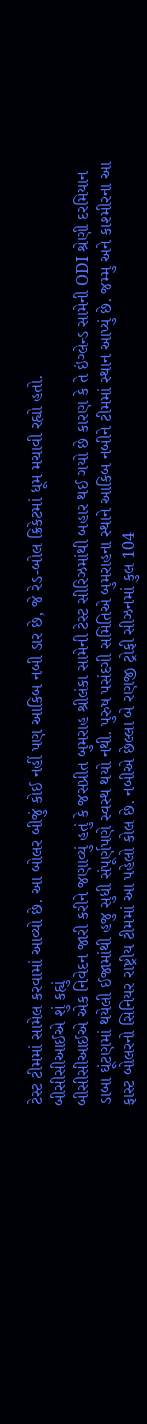ટેસ્ટ ટીમમાં સામેલ કરવામાં આવ્યો છે. આ બોલર બીજું કોઈ નહીં પણ આકિબ નબી ડાર છે, જે રેડ-બોલ ક્રિકેટમાં ધૂમ મચાવી રહ્યો હતો.
બીસીસીઆઈએ શું કહ્યું
બીસીસીઆઈએ એક નિવેદન જારી કરીને જણાવ્યું હતું કે જસપ્રીત બુમરાહ શ્રીલંકા સામેની ટેસ્ટ સીરિઝમાંથી બહાર થઈ ગયો છે કારણ કે તે ઇંગ્લેન્ડ સામેની ODI શ્રેણી દરમિયાન ડાબા ઘૂંટણમાં થયેલી ઈજામાંથી હજુ સુધી સંપૂર્ણપણે સ્વસ્થ થયો નથી. પુરુષ પસંદગી સમિતિએ બુમરાહના સ્થાને આકિબ નબીને ટીમમાં સ્થાન આપ્યું છે. જમ્મુ અને કાશ્મીરના આ ફાસ્ટ બોલરનો સિનિયર રાષ્ટ્રીય ટીમમાં આ પહેલો કોલ છે. નબીએ છેલ્લા બે રણજી ટ્રોફી સીઝનમાં કુલ 104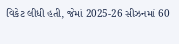વિકેટ લીધી હતી, જેમાં 2025-26 સીઝનમાં 60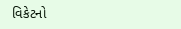વિકેટનો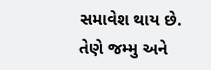સમાવેશ થાય છે. તેણે જમ્મુ અને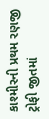કાશ્મીરની પ્રથમ રણજી ટ્રોફી જીતમાં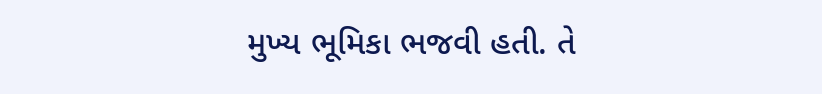મુખ્ય ભૂમિકા ભજવી હતી. તે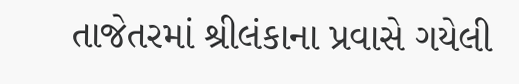તાજેતરમાં શ્રીલંકાના પ્રવાસે ગયેલી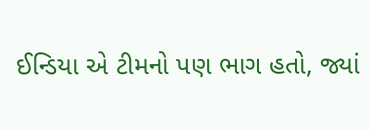ઈન્ડિયા એ ટીમનો પણ ભાગ હતો, જ્યાં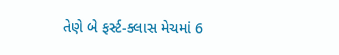તેણે બે ફર્સ્ટ-ક્લાસ મેચમાં 6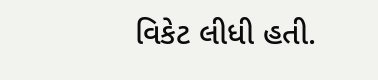વિકેટ લીધી હતી.